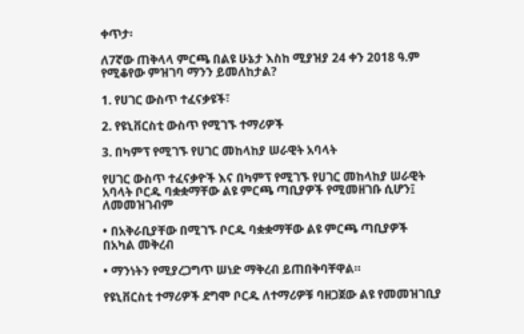ቀጥታ፡

ለ7ኛው ጠቅላላ ምርጫ በልዩ ሁኔታ እስከ ሚያዝያ 24 ቀን 2018 ዓ.ም የሚቆየው ምዝገባ ማንን ይመለከታል?

1. የሀገር ውስጥ ተፈናቃዩች፣

2. የዩኒቨርስቲ ውስጥ የሚገኙ ተማሪዎች

3. በካምፕ የሚገኙ የሀገር መከላከያ ሠራዊት አባላት

የሀገር ውስጥ ተፈናቃዮች እና በካምፕ የሚገኙ የሀገር መከላከያ ሠራዊት አባላት ቦርዱ ባቋቋማቸው ልዩ ምርጫ ጣቢያዎች የሚመዘገቡ ሲሆን፤ ለመመዝገብም

• በአቅራቢያቸው በሚገኙ ቦርዱ ባቋቋማቸው ልዩ ምርጫ ጣቢያዎች በአካል መቅረብ

• ማንነትን የሚያረጋግጥ ሠነድ ማቅረብ ይጠበቅባቸዋል።

የዩኒቨርስቲ ተማሪዎች ደግሞ ቦርዱ ለተማሪዎቹ ባዘጋጀው ልዩ የመመዝገቢያ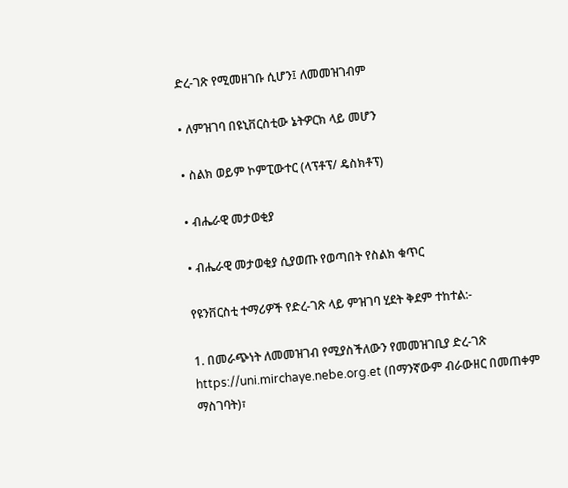ድረ-ገጽ የሚመዘገቡ ሲሆን፤ ለመመዝገብም

• ለምዝገባ በዩኒቨርስቲው ኔትዎርክ ላይ መሆን

• ስልክ ወይም ኮምፒውተር (ላፕቶፕ/ ዴስክቶፕ)

• ብሔራዊ መታወቂያ

• ብሔራዊ መታወቂያ ሲያወጡ የወጣበት የስልክ ቁጥር

የዩንቨርስቲ ተማሪዎች የድረ-ገጽ ላይ ምዝገባ ሂደት ቅደም ተከተል:-

1. በመራጭነት ለመመዝገብ የሚያስችለውን የመመዝገቢያ ድረ-ገጽ https://uni.mirchaye.nebe.org.et (በማንኛውም ብራውዘር በመጠቀም ማስገባት)፣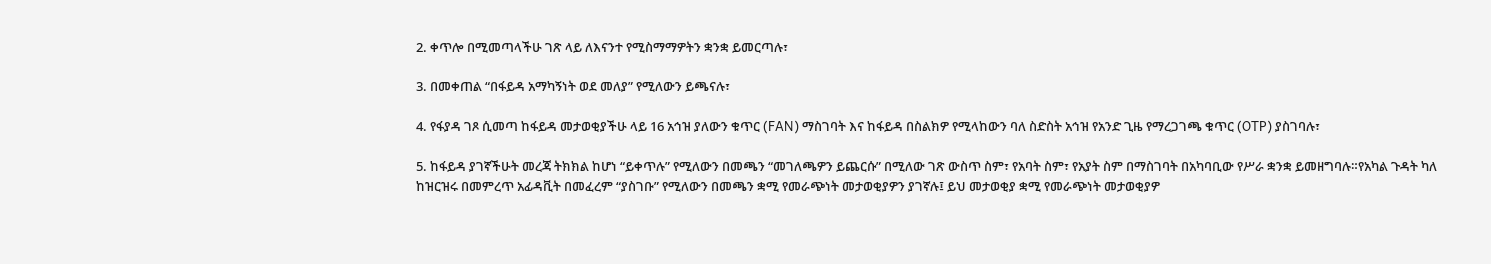2. ቀጥሎ በሚመጣላችሁ ገጽ ላይ ለእናንተ የሚስማማዎትን ቋንቋ ይመርጣሉ፣

3. በመቀጠል “በፋይዳ አማካኝነት ወደ መለያ” የሚለውን ይጫናሉ፣

4. የፋያዳ ገጾ ሲመጣ ከፋይዳ መታወቂያችሁ ላይ 16 አኅዝ ያለውን ቁጥር (FAN) ማስገባት እና ከፋይዳ በስልክዎ የሚላከውን ባለ ስድስት አኅዝ የአንድ ጊዜ የማረጋገጫ ቁጥር (OTP) ያስገባሉ፣

5. ከፋይዳ ያገኛችሁት መረጃ ትክክል ከሆነ “ይቀጥሉ” የሚለውን በመጫን “መገለጫዎን ይጨርሱ” በሚለው ገጽ ውስጥ ስም፣ የአባት ስም፣ የአያት ስም በማስገባት በአካባቢው የሥራ ቋንቋ ይመዘግባሉ።የአካል ጉዳት ካለ ከዝርዝሩ በመምረጥ አፊዳቪት በመፈረም “ያስገቡ” የሚለውን በመጫን ቋሚ የመራጭነት መታወቂያዎን ያገኛሉ፤ ይህ መታወቂያ ቋሚ የመራጭነት መታወቂያዎ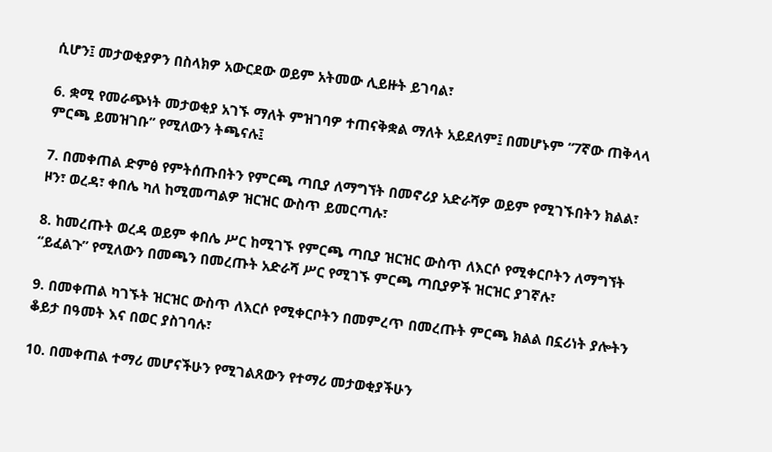ሲሆን፤ መታወቂያዎን በስላክዎ አውርደው ወይም አትመው ሊይዙት ይገባል፣

6. ቋሚ የመራጭነት መታወቂያ አገኙ ማለት ምዝገባዎ ተጠናቅቋል ማለት አይደለም፤ በመሆኑም “7ኛው ጠቅላላ ምርጫ ይመዝገቡ” የሚለውን ትጫናሉ፤

7. በመቀጠል ድምፅ የምትሰጡበትን የምርጫ ጣቢያ ለማግኘት በመኖሪያ አድራሻዎ ወይም የሚገኙበትን ክልል፣ ዞን፣ ወረዳ፣ ቀበሌ ካለ ከሚመጣልዎ ዝርዝር ውስጥ ይመርጣሉ፣

8. ከመረጡት ወረዳ ወይም ቀበሌ ሥር ከሚገኙ የምርጫ ጣቢያ ዝርዝር ውስጥ ለእርሶ የሚቀርቦትን ለማግኘት “ይፈልጉ” የሚለውን በመጫን በመረጡት አድራሻ ሥር የሚገኙ ምርጫ ጣቢያዎች ዝርዝር ያገኛሉ፣

9. በመቀጠል ካገኙት ዝርዝር ውስጥ ለእርሶ የሚቀርቦትን በመምረጥ በመረጡት ምርጫ ክልል በኗሪነት ያሎትን ቆይታ በዓመት እና በወር ያስገባሉ፣

10. በመቀጠል ተማሪ መሆናችሁን የሚገልጸውን የተማሪ መታወቂያችሁን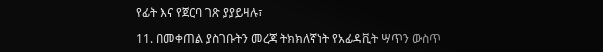የፊት እና የጀርባ ገጽ ያያይዛሉ፣

11. በመቀጠል ያስገቡትን መረጃ ትክክለኛነት የአፊዳቪት ሣጥን ውስጥ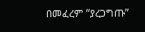በመፈረም “ያረጋግጡ”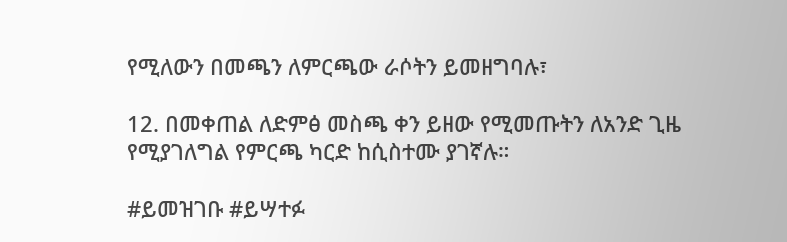የሚለውን በመጫን ለምርጫው ራሶትን ይመዘግባሉ፣

12. በመቀጠል ለድምፅ መስጫ ቀን ይዘው የሚመጡትን ለአንድ ጊዜ የሚያገለግል የምርጫ ካርድ ከሲስተሙ ያገኛሉ።

#ይመዝገቡ #ይሣተፉ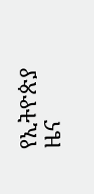የኢትዮጵያ ዜና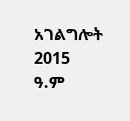አገልግሎት
2015
ዓ.ም